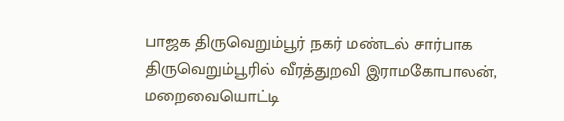பாஜக திருவெறும்பூர் நகர் மண்டல் சார்பாக திருவெறும்பூரில் வீரத்துறவி இராமகோபாலன், மறைவையொட்டி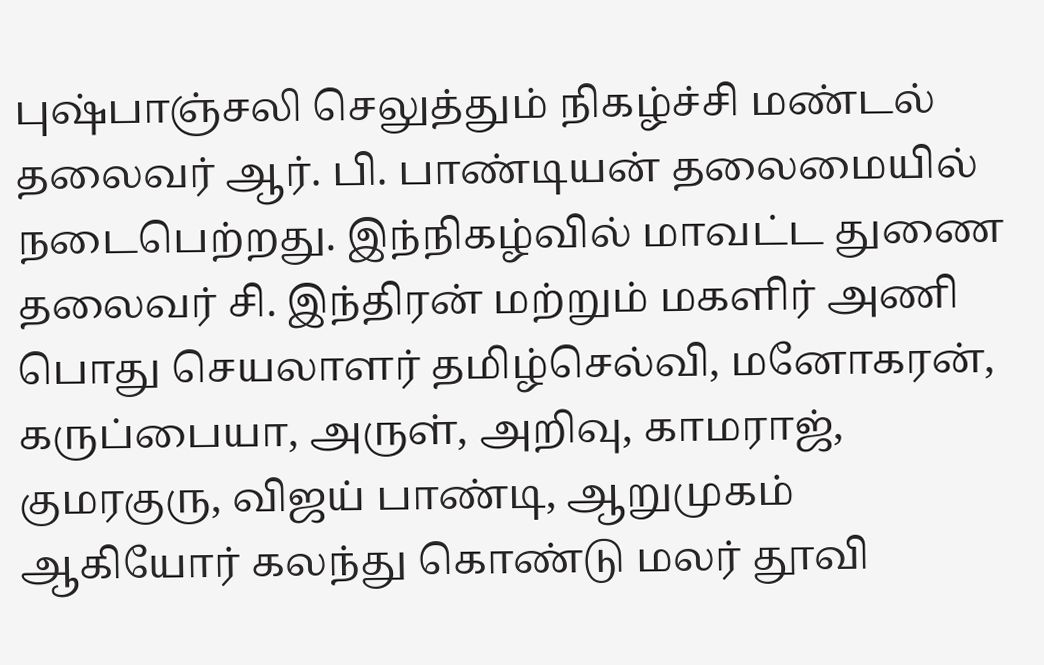புஷ்பாஞ்சலி செலுத்தும் நிகழ்ச்சி மண்டல் தலைவர் ஆர். பி. பாண்டியன் தலைமையில் நடைபெற்றது. இந்நிகழ்வில் மாவட்ட துணை தலைவர் சி. இந்திரன் மற்றும் மகளிர் அணி பொது செயலாளர் தமிழ்செல்வி, மனோகரன், கருப்பையா, அருள், அறிவு, காமராஜ், குமரகுரு, விஜய் பாண்டி, ஆறுமுகம் ஆகியோர் கலந்து கொண்டு மலர் தூவி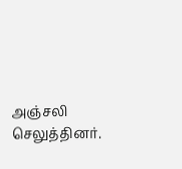அஞ்சலி செலுத்தினர்.